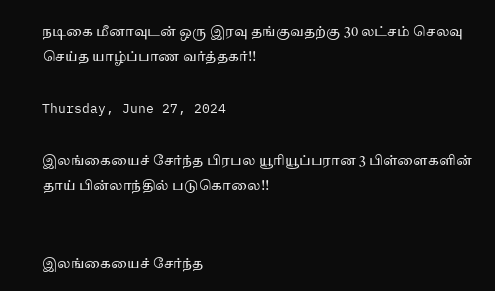நடிகை மீனாவுடன் ஒரு இரவு தங்குவதற்கு 30 லட்சம் செலவு செய்த யாழ்ப்பாண வர்த்தகர்!!

Thursday, June 27, 2024

இலங்கையைச் சேர்ந்த பிரபல யூரியூப்பரான 3 பிள்ளைகளின் தாய் பின்லாந்தில் படுகொலை!!


இலங்கையைச் சேர்ந்த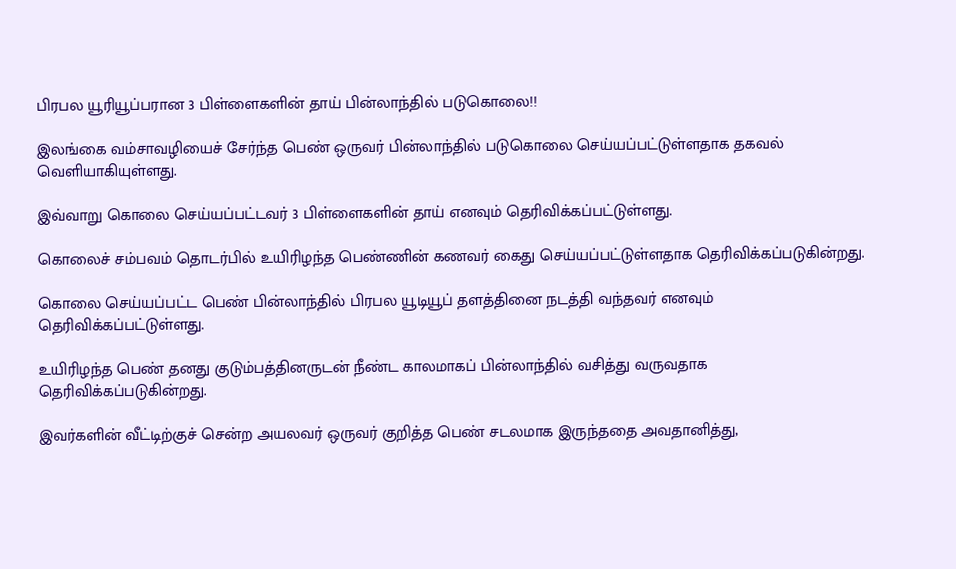பிரபல யூரியூப்பரான 3 பிள்ளைகளின் தாய் பின்லாந்தில் படுகொலை!!

இலங்கை வம்சாவழியைச் சேர்ந்த பெண் ஒருவர் பின்லாந்தில் படுகொலை செய்யப்பட்டுள்ளதாக தகவல் வெளியாகியுள்ளது.

இவ்வாறு கொலை செய்யப்பட்டவர் 3 பிள்ளைகளின் தாய் எனவும் தெரிவிக்கப்பட்டுள்ளது.

கொலைச் சம்பவம் தொடர்பில் உயிரிழந்த பெண்ணின் கணவர் கைது செய்யப்பட்டுள்ளதாக தெரிவிக்கப்படுகின்றது.

கொலை செய்யப்பட்ட பெண் பின்லாந்தில் பிரபல யூடியூப் தளத்தினை நடத்தி வந்தவர் எனவும் தெரிவிக்கப்பட்டுள்ளது.

உயிரிழந்த பெண் தனது குடும்பத்தினருடன் நீண்ட காலமாகப் பின்லாந்தில் வசித்து வருவதாக தெரிவிக்கப்படுகின்றது.

இவர்களின் வீட்டிற்குச் சென்ற அயலவர் ஒருவர் குறித்த பெண் சடலமாக இருந்ததை அவதானித்து,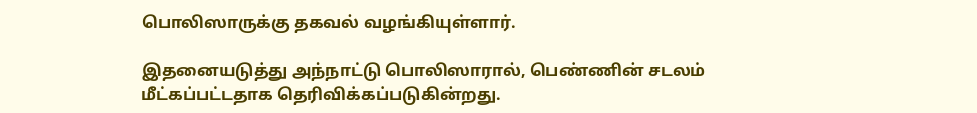பொலிஸாருக்கு தகவல் வழங்கியுள்ளார்.

இதனையடுத்து அந்நாட்டு பொலிஸாரால், பெண்ணின் சடலம் மீட்கப்பட்டதாக தெரிவிக்கப்படுகின்றது.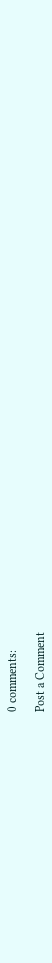0 comments:

Post a Comment